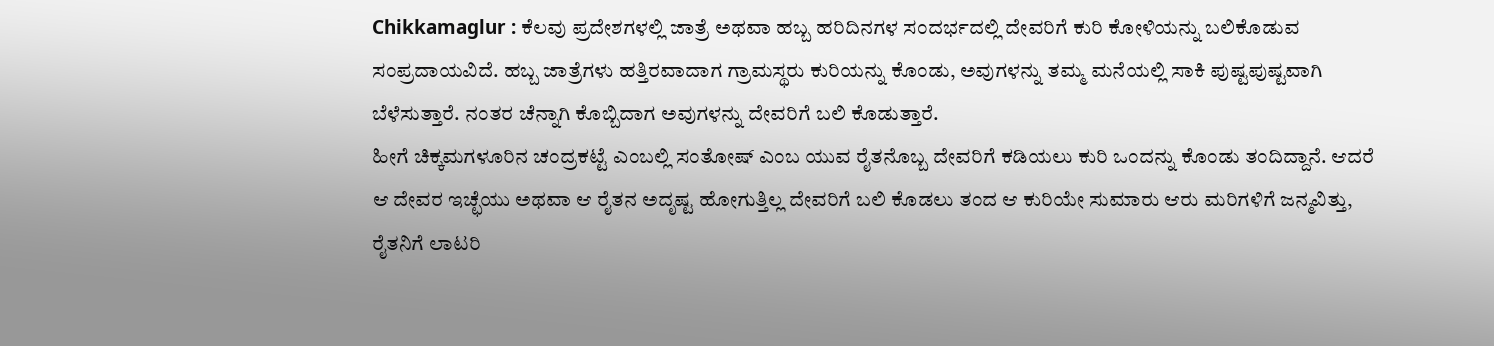Chikkamaglur : ಕೆಲವು ಪ್ರದೇಶಗಳಲ್ಲಿ ಜಾತ್ರೆ ಅಥವಾ ಹಬ್ಬ ಹರಿದಿನಗಳ ಸಂದರ್ಭದಲ್ಲಿ ದೇವರಿಗೆ ಕುರಿ ಕೋಳಿಯನ್ನು ಬಲಿಕೊಡುವ ಸಂಪ್ರದಾಯವಿದೆ. ಹಬ್ಬ ಜಾತ್ರೆಗಳು ಹತ್ತಿರವಾದಾಗ ಗ್ರಾಮಸ್ಥರು ಕುರಿಯನ್ನು ಕೊಂಡು, ಅವುಗಳನ್ನು ತಮ್ಮ ಮನೆಯಲ್ಲಿ ಸಾಕಿ ಪುಷ್ಟಪುಷ್ಟವಾಗಿ ಬೆಳೆಸುತ್ತಾರೆ. ನಂತರ ಚೆನ್ನಾಗಿ ಕೊಬ್ಬಿದಾಗ ಅವುಗಳನ್ನು ದೇವರಿಗೆ ಬಲಿ ಕೊಡುತ್ತಾರೆ.
ಹೀಗೆ ಚಿಕ್ಕಮಗಳೂರಿನ ಚಂದ್ರಕಟ್ಟೆ ಎಂಬಲ್ಲಿ ಸಂತೋಷ್ ಎಂಬ ಯುವ ರೈತನೊಬ್ಬ ದೇವರಿಗೆ ಕಡಿಯಲು ಕುರಿ ಒಂದನ್ನು ಕೊಂಡು ತಂದಿದ್ದಾನೆ. ಆದರೆ ಆ ದೇವರ ಇಚ್ಛೆಯು ಅಥವಾ ಆ ರೈತನ ಅದೃಷ್ಟ ಹೋಗುತ್ತಿಲ್ಲ ದೇವರಿಗೆ ಬಲಿ ಕೊಡಲು ತಂದ ಆ ಕುರಿಯೇ ಸುಮಾರು ಆರು ಮರಿಗಳಿಗೆ ಜನ್ಮವಿತ್ತು, ರೈತನಿಗೆ ಲಾಟರಿ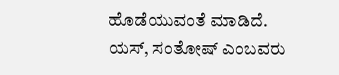ಹೊಡೆಯುವಂತೆ ಮಾಡಿದೆ.
ಯಸ್, ಸಂತೋಷ್ ಎಂಬವರು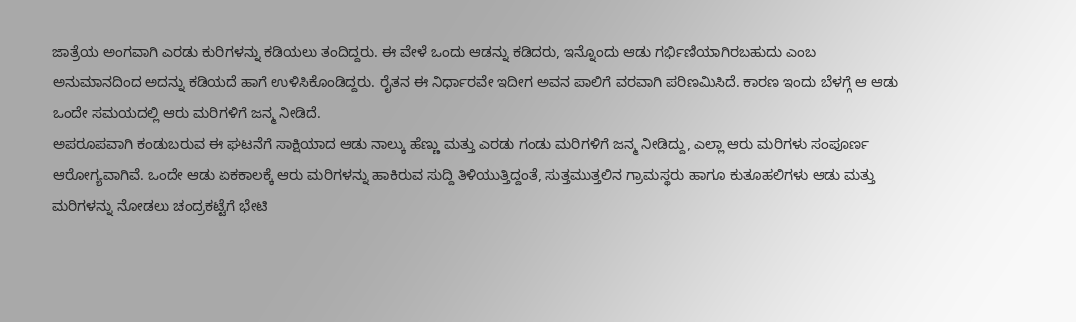ಜಾತ್ರೆಯ ಅಂಗವಾಗಿ ಎರಡು ಕುರಿಗಳನ್ನು ಕಡಿಯಲು ತಂದಿದ್ದರು. ಈ ವೇಳೆ ಒಂದು ಆಡನ್ನು ಕಡಿದರು, ಇನ್ನೊಂದು ಆಡು ಗರ್ಭಿಣಿಯಾಗಿರಬಹುದು ಎಂಬ ಅನುಮಾನದಿಂದ ಅದನ್ನು ಕಡಿಯದೆ ಹಾಗೆ ಉಳಿಸಿಕೊಂಡಿದ್ದರು. ರೈತನ ಈ ನಿರ್ಧಾರವೇ ಇದೀಗ ಅವನ ಪಾಲಿಗೆ ವರವಾಗಿ ಪರಿಣಮಿಸಿದೆ. ಕಾರಣ ಇಂದು ಬೆಳಗ್ಗೆ ಆ ಆಡು ಒಂದೇ ಸಮಯದಲ್ಲಿ ಆರು ಮರಿಗಳಿಗೆ ಜನ್ಮ ನೀಡಿದೆ.
ಅಪರೂಪವಾಗಿ ಕಂಡುಬರುವ ಈ ಘಟನೆಗೆ ಸಾಕ್ಷಿಯಾದ ಆಡು ನಾಲ್ಕು ಹೆಣ್ಣು ಮತ್ತು ಎರಡು ಗಂಡು ಮರಿಗಳಿಗೆ ಜನ್ಮ ನೀಡಿದ್ದು, ಎಲ್ಲಾ ಆರು ಮರಿಗಳು ಸಂಪೂರ್ಣ ಆರೋಗ್ಯವಾಗಿವೆ. ಒಂದೇ ಆಡು ಏಕಕಾಲಕ್ಕೆ ಆರು ಮರಿಗಳನ್ನು ಹಾಕಿರುವ ಸುದ್ದಿ ತಿಳಿಯುತ್ತಿದ್ದಂತೆ, ಸುತ್ತಮುತ್ತಲಿನ ಗ್ರಾಮಸ್ಥರು ಹಾಗೂ ಕುತೂಹಲಿಗಳು ಆಡು ಮತ್ತು ಮರಿಗಳನ್ನು ನೋಡಲು ಚಂದ್ರಕಟ್ಟೆಗೆ ಭೇಟಿ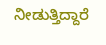ನೀಡುತ್ತಿದ್ದಾರೆ